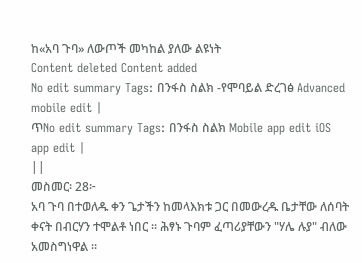ከ«አባ ጉባ» ለውጦች መካከል ያለው ልዩነት
Content deleted Content added
No edit summary Tags: በንፋስ ስልክ -የሞባይል ድረገፅ Advanced mobile edit |
ጥNo edit summary Tags: በንፋስ ስልክ Mobile app edit iOS app edit |
||
መስመር፡ 28፦
አባ ጉባ በተወለዱ ቀን ጌታችን ከመላእክቱ ጋር በመውረዱ ቤታቸው ለሰባት ቀናት በብርሃን ተሞልቶ ነበር ። ሕፃኑ ጉባም ፈጣሪያቸውን "ሃሌ ሉያ" ብለው አመስግነዋል ።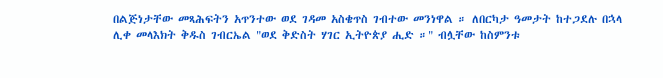በልጅነታቸው መጻሕፍትን አጥንተው ወደ ገዳመ አስቄጥስ ገብተው መንነዋል ። ለበርካታ ዓመታት ከተጋደሉ በኋላ ሊቀ መላእክት ቅዱስ ገብርኤል "ወደ ቅድስት ሃገር ኢትዮጵያ ሒድ ።" ብሏቸው ከስምንቱ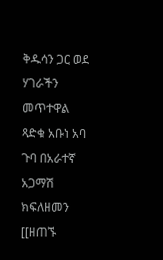ቅዱሳን ጋር ወደ ሃገራችን መጥተዋል
ጻድቁ አቡነ አባ ጉባ በአራተኛ አጋማሽ ክፍለዘመን [[ዘጠኙ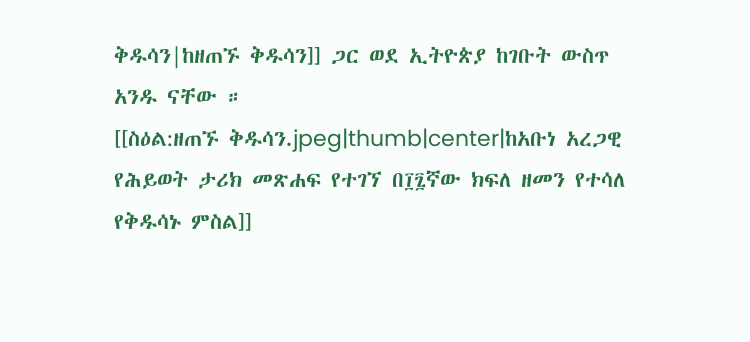ቅዱሳን|ከዘጠኙ ቅዱሳን]] ጋር ወደ ኢትዮጵያ ከገቡት ውስጥ አንዱ ናቸው ።
[[ስዕል:ዘጠኙ ቅዱሳን.jpeg|thumb|center|ከአቡነ አረጋዊ የሕይወት ታሪክ መጽሐፍ የተገኘ በ፲፯ኛው ክፍለ ዘመን የተሳለ የቅዱሳኑ ምስል]]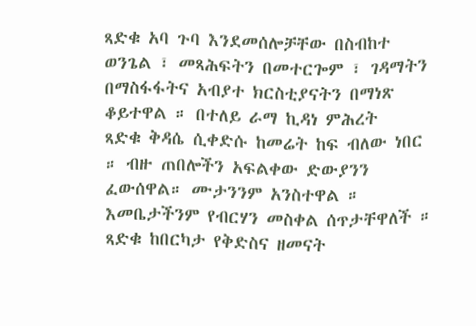ጻድቁ አባ ጉባ እንደመሰሎቻቸው በስብከተ ወንጌል ፣ መጻሕፍትን በመተርጐም ፣ ገዳማትን በማስፋፋትና አብያተ ክርስቲያናትን በማነጽ ቆይተዋል ። በተለይ ራማ ኪዳነ ምሕረት
ጻድቁ ቅዳሴ ሲቀድሱ ከመሬት ከፍ ብለው ነበር ። ብዙ ጠበሎችን አፍልቀው ድውያንን ፈውሰዋል። ሙታንንም አንስተዋል ። እመቤታችንም የብርሃን መስቀል ሰጥታቸዋለች ። ጻድቁ ከበርካታ የቅድስና ዘመናት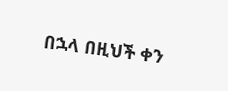በኋላ በዚህች ቀን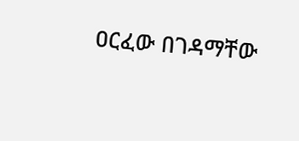ዐርፈው በገዳማቸው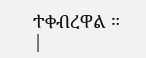ተቀብረዋል ።
|